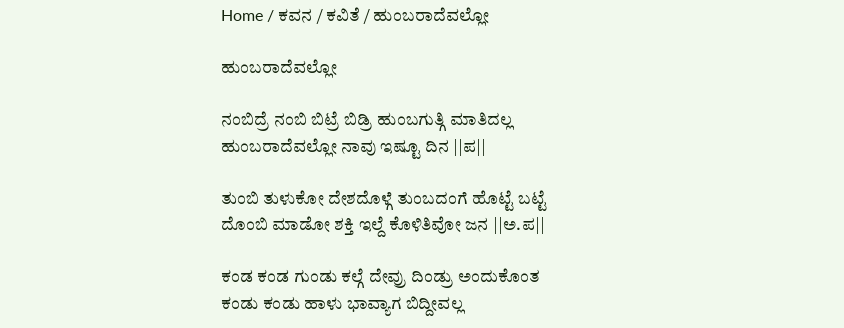Home / ಕವನ / ಕವಿತೆ / ಹುಂಬರಾದೆವಲ್ಲೋ

ಹುಂಬರಾದೆವಲ್ಲೋ

ನಂಬಿದ್ರೆ ನಂಬಿ ಬಿಟ್ರೆ ಬಿಡ್ರಿ ಹುಂಬಗುತ್ಗಿ ಮಾತಿದಲ್ಲ
ಹುಂಬರಾದೆವಲ್ಲೋ ನಾವು ಇಷ್ಟೂ ದಿನ ||ಪ||

ತುಂಬಿ ತುಳುಕೋ ದೇಶದೊಳ್ಗೆ ತುಂಬದಂಗೆ ಹೊಟ್ಟೆ ಬಟ್ಟೆ
ದೊಂಬಿ ಮಾಡೋ ಶಕ್ತಿ ಇಲ್ದೆ ಕೊಳಿತಿವೋ ಜನ ||ಅ.ಪ||

ಕಂಡ ಕಂಡ ಗುಂಡು ಕಲ್ಗೆ ದೇವ್ರು ದಿಂಡ್ರು ಅಂದುಕೊಂತ
ಕಂಡು ಕಂಡು ಹಾಳು ಭಾವ್ಯಾಗ ಬಿದ್ದೀವಲ್ಲ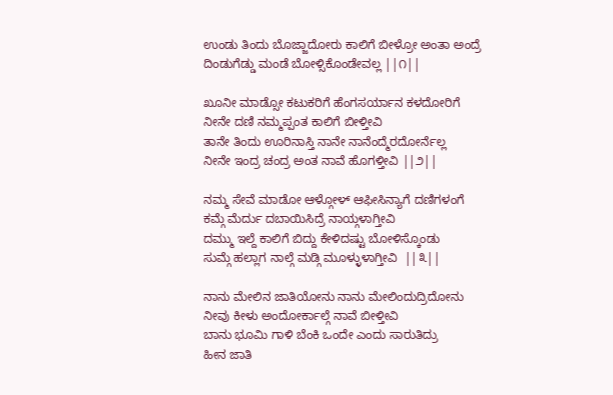ಉಂಡು ತಿಂದು ಬೊಜ್ಜಾದೋರು ಕಾಲಿಗೆ ಬೀಳ್ರೋ ಅಂತಾ ಅಂದ್ರೆ
ದಿಂಡುಗೆಡ್ಡು ಮಂಡೆ ಬೋಳ್ಸಿಕೊಂಡೇವಲ್ಲ ||೧||

ಖೂನೀ ಮಾಡ್ಸೋ ಕಟುಕರಿಗೆ ಹೆಂಗಸರ್ಯಾನ ಕಳದೋರಿಗೆ
ನೀನೇ ದಣಿ ನಮ್ಮಪ್ಪಂತ ಕಾಲಿಗೆ ಬೀಳ್ತೀವಿ
ತಾನೇ ತಿಂದು ಊರಿನಾಸ್ತಿ ನಾನೇ ನಾನೆಂದ್ಮೆರದೋರ್ನೆಲ್ಲ
ನೀನೇ ಇಂದ್ರ ಚಂದ್ರ ಅಂತ ನಾವೆ ಹೊಗಳ್ತೀವಿ ||೨||

ನಮ್ಮ ಸೇವೆ ಮಾಡೋ ಆಳ್ಗೋಳ್ ಆಫೀಸಿನ್ಯಾಗೆ ದಣಿಗಳಂಗೆ
ಕಮ್ಗೆ ಮೆರ್ದು ದಬಾಯಿಸಿದ್ರೆ ನಾಯ್ಗಳಾಗ್ತೀವಿ
ದಮ್ಮು ಇಲ್ದೆ ಕಾಲಿಗೆ ಬಿದ್ದು ಕೇಳಿದಷ್ಟು ಬೋಳಿಸ್ಕೊಂಡು
ಸುಮ್ಗೆ ಹಲ್ಲಾಗ ನಾಲ್ಗೆ ಮಡ್ಗಿ ಮೂಳ್ಳುಳಾಗ್ತೀವಿ  ||೩||

ನಾನು ಮೇಲಿನ ಜಾತಿಯೋನು ನಾನು ಮೇಲಿಂದುದ್ರಿದೋನು
ನೀವು ಕೀಳು ಅಂದೋರ್ಕಾಲ್ಗೆ ನಾವೆ ಬೀಳ್ತೀವಿ
ಬಾನು ಭೂಮಿ ಗಾಳಿ ಬೆಂಕಿ ಒಂದೇ ಎಂದು ಸಾರುತಿದ್ರು
ಹೀನ ಜಾತಿ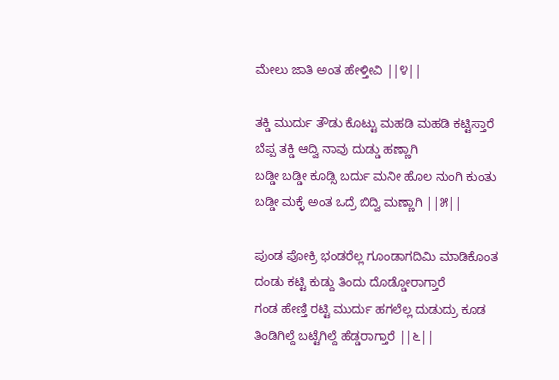ಮೇಲು ಜಾತಿ ಅಂತ ಹೇಳ್ತೀವಿ ||೪||

ತಕ್ಡಿ ಮುರ್ದು ತೌಡು ಕೊಟ್ಟು ಮಹಡಿ ಮಹಡಿ ಕಟ್ಟಿಸ್ತಾರೆ
ಬೆಪ್ಪ ತಕ್ಡಿ ಆದ್ವಿ ನಾವು ದುಡ್ಡು ಹಣ್ಣಾಗಿ
ಬಡ್ಡೀ ಬಡ್ಡೀ ಕೂಡ್ಸಿ ಬರ್ದು ಮನೀ ಹೊಲ ನುಂಗಿ ಕುಂತು
ಬಡ್ಡೀ ಮಕ್ಳೆ ಅಂತ ಒದ್ರೆ ಬಿದ್ವಿ ಮಣ್ಣಾಗಿ ||೫||

ಪುಂಡ ಪೋಕ್ರಿ ಭಂಡರೆಲ್ಲ ಗೂಂಡಾಗದಿಮಿ ಮಾಡಿಕೊಂತ
ದಂಡು ಕಟ್ಟಿ ಕುಡ್ದು ತಿಂದು ದೊಡ್ಡೋರಾಗ್ತಾರೆ
ಗಂಡ ಹೇಣ್ತಿ ರಟ್ಟಿ ಮುರ್ದು ಹಗಲೆಲ್ಲ ದುಡುದ್ರು ಕೂಡ
ತಿಂಡಿಗಿಲ್ದೆ ಬಟ್ಟೆಗಿಲ್ದೆ ಹೆಡ್ಡರಾಗ್ತಾರೆ ||೬||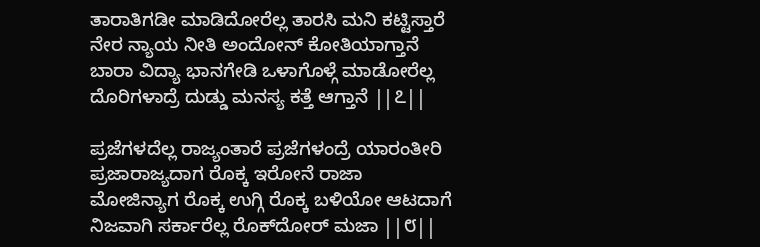ತಾರಾತಿಗಡೀ ಮಾಡಿದೋರೆಲ್ಲ ತಾರಸಿ ಮನಿ ಕಟ್ಟಿಸ್ತಾರೆ
ನೇರ ನ್ಯಾಯ ನೀತಿ ಅಂದೋನ್ ಕೋತಿಯಾಗ್ತಾನೆ
ಬಾರಾ ವಿದ್ಯಾ ಭಾನಗೇಡಿ ಒಳಾಗೊಳ್ಗೆ ಮಾಡೋರೆಲ್ಲ
ದೊರಿಗಳಾದ್ರೆ ದುಡ್ಡು ಮನಸ್ಯ ಕತ್ತೆ ಆಗ್ತಾನೆ ||೭||

ಪ್ರಜೆಗಳದೆಲ್ಲ ರಾಜ್ಯಂತಾರೆ ಪ್ರಜೆಗಳಂದ್ರೆ ಯಾರಂತೀರಿ
ಪ್ರಜಾರಾಜ್ಯದಾಗ ರೊಕ್ಕ ಇರೋನೆ ರಾಜಾ
ಮೋಜಿನ್ಯಾಗ ರೊಕ್ಕ ಉಗ್ಗಿ ರೊಕ್ಕ ಬಳಿಯೋ ಆಟದಾಗೆ
ನಿಜವಾಗಿ ಸರ್ಕಾರೆಲ್ಲ ರೊಕ್‌ದೋರ್ ಮಜಾ ||೮||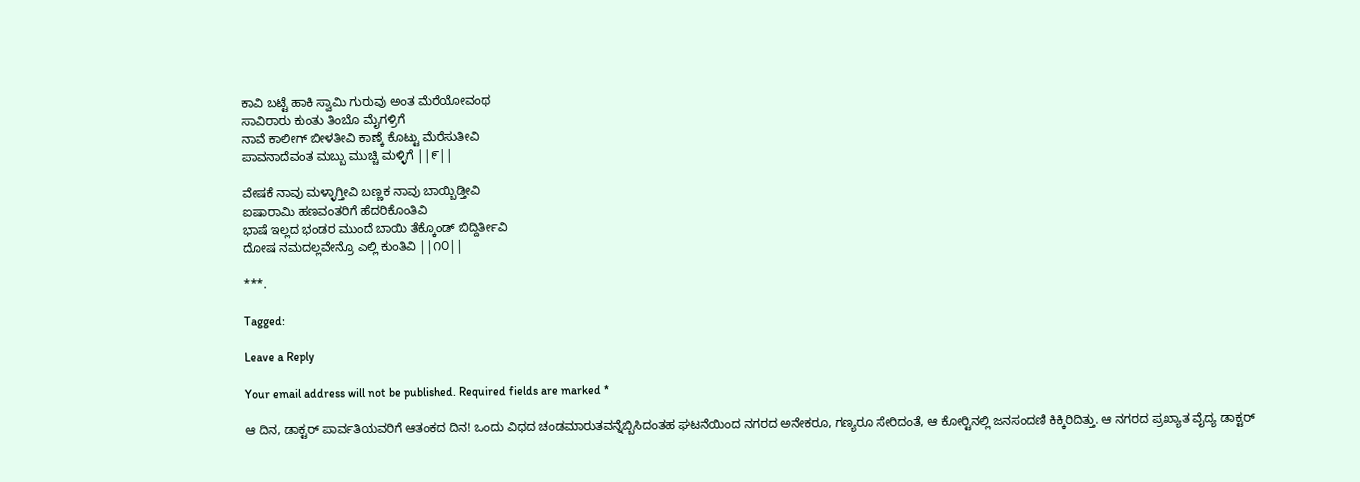ಕಾವಿ ಬಟ್ಟೆ ಹಾಕಿ ಸ್ವಾಮಿ ಗುರುವು ಅಂತ ಮೆರೆಯೋವಂಥ
ಸಾವಿರಾರು ಕುಂತು ತಿಂಬೊ ಮೈಗಳ್ರಿಗೆ
ನಾವೆ ಕಾಲೀಗ್ ಬೀಳತೀವಿ ಕಾಣ್ಕೆ ಕೊಟ್ಟು ಮೆರೆಸುತೀವಿ
ಪಾವನಾದೆವಂತ ಮಬ್ಬು ಮುಚ್ಚಿ ಮಳ್ಳಿಗೆ ||೯||

ವೇಷಕೆ ನಾವು ಮಳ್ಳಾಗ್ತೀವಿ ಬಣ್ಣಕ ನಾವು ಬಾಯ್ಬಿಡ್ತೀವಿ
ಐಷಾರಾಮಿ ಹಣವಂತರಿಗೆ ಹೆದರಿಕೊಂತಿವಿ
ಭಾಷೆ ಇಲ್ಲದ ಭಂಡರ ಮುಂದೆ ಬಾಯಿ ತೆಕ್ಕೊಂಡ್ ಬಿದ್ದಿರ್ತೀವಿ
ದೋಷ ನಮದಲ್ಲವೇನ್ರೊ ಎಲ್ಲಿ ಕುಂತಿವಿ ||೧೦||

***.

Tagged:

Leave a Reply

Your email address will not be published. Required fields are marked *

ಆ ದಿನ, ಡಾಕ್ಟರ್ ಪಾರ್ವತಿಯವರಿಗೆ ಆತಂಕದ ದಿನ! ಒಂದು ವಿಧದ ಚಂಡಮಾರುತವನ್ನೆಬ್ಬಿಸಿದಂತಹ ಘಟನೆಯಿಂದ ನಗರದ ಅನೇಕರೂ, ಗಣ್ಯರೂ ಸೇರಿದಂತೆ, ಆ ಕೋರ್‍ಟಿನಲ್ಲಿ ಜನಸಂದಣಿ ಕಿಕ್ಕಿರಿದಿತ್ತು. ಆ ನಗರದ ಪ್ರಖ್ಯಾತ ವೈದ್ಯ ಡಾಕ್ಟರ್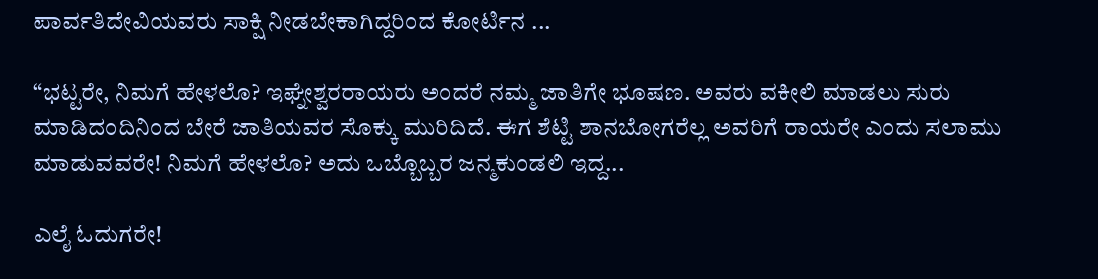ಪಾರ್ವತಿದೇವಿಯವರು ಸಾಕ್ಷಿ ನೀಡಬೇಕಾಗಿದ್ದರಿಂದ ಕೋರ್ಟಿನ ...

“ಭಟ್ಟರೇ, ನಿಮಗೆ ಹೇಳಲೊ? ಇಘ್ನೇಶ್ವರರಾಯರು ಅಂದರೆ ನಮ್ಮ ಜಾತಿಗೇ ಭೂಷಣ. ಅವರು ವಕೀಲಿ ಮಾಡಲು ಸುರು ಮಾಡಿದಂದಿನಿಂದ ಬೇರೆ ಜಾತಿಯವರ ಸೊಕ್ಕು ಮುರಿದಿದೆ. ಈಗ ಶೆಟ್ಟಿ ಶಾನಬೋಗರೆಲ್ಲ ಅವರಿಗೆ ರಾಯರೇ ಎಂದು ಸಲಾಮು ಮಾಡುವವರೇ! ನಿಮಗೆ ಹೇಳಲೊ? ಅದು ಒಬ್ಬೊಬ್ಬರ ಜನ್ಮಕುಂಡಲಿ ಇದ್ದ...

ಎಲೈ ಓದುಗರೇ!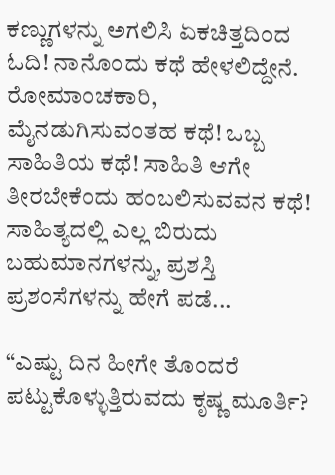ಕಣ್ಣುಗಳನ್ನು ಅಗಲಿಸಿ ಏಕಚಿತ್ತದಿಂದ ಓದಿ! ನಾನೊಂದು ಕಥೆ ಹೇಳಲಿದ್ದೇನೆ. ರೋಮಾಂಚಕಾರಿ, ಮೈನಡುಗಿಸುವಂತಹ ಕಥೆ! ಒಬ್ಬ ಸಾಹಿತಿಯ ಕಥೆ! ಸಾಹಿತಿ ಆಗೇ ತೀರಬೇಕೆಂದು ಹಂಬಲಿಸುವವನ ಕಥೆ! ಸಾಹಿತ್ಯದಲ್ಲಿ ಎಲ್ಲ ಬಿರುದು ಬಹುಮಾನಗಳನ್ನು, ಪ್ರಶಸ್ತಿ ಪ್ರಶಂಸೆಗಳನ್ನು ಹೇಗೆ ಪಡೆ...

“ಎಷ್ಟು ದಿನ ಹೀಗೇ ತೊಂದರೆ ಪಟ್ಟುಕೊಳ್ಳುತ್ತಿರುವದು ಕೃಷ್ಣ ಮೂರ್ತಿ?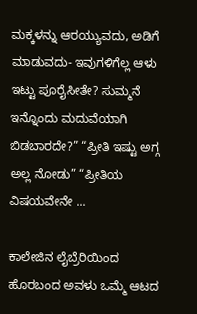ಮಕ್ಕಳನ್ನು ಆರಯ್ಯುವದು, ಅಡಿಗೆ ಮಾಡುವದು- ಇವುಗಳಿಗೆಲ್ಲ ಆಳು ಇಟ್ಟು ಪೂರೈಸೀತೇ? ಸುಮ್ಮನೆ ಇನ್ನೊಂದು ಮದುವೆಯಾಗಿ ಬಿಡಬಾರದೇ?” “ಪ್ರೀತಿ ಇಷ್ಟು ಅಗ್ಗ ಅಲ್ಲ ನೋಡು” “ಪ್ರೀತಿಯ ವಿಷಯವೇನೇ ...

ಕಾಲೇಜಿನ ಲೈಬ್ರೆರಿಯಿಂದ ಹೊರಬಂದ ಅವಳು ಒಮ್ಮೆ ಆಟದ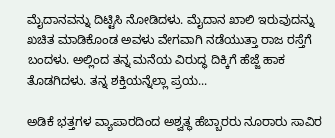ಮೈದಾನವನ್ನು ದಿಟ್ಟಿಸಿ ನೋಡಿದಳು. ಮೈದಾನ ಖಾಲಿ ಇರುವುದನ್ನು ಖಚಿತ ಮಾಡಿಕೊಂಡ ಅವಳು ವೇಗವಾಗಿ ನಡೆಯುತ್ತಾ ರಾಜ ರಸ್ತೆಗೆ ಬಂದಳು. ಅಲ್ಲಿಂದ ತನ್ನ ಮನೆಯ ವಿರುದ್ಧ ದಿಕ್ಕಿಗೆ ಹೆಜ್ಜೆ ಹಾಕ ತೊಡಗಿದಳು. ತನ್ನ ಶಕ್ತಿಯನ್ನೆಲ್ಲಾ ಪ್ರಯ...

ಅಡಿಕೆ ಭತ್ತಗಳ ವ್ಯಾಪಾರದಿಂದ ಅಶ್ವತ್ಥ ಹೆಬ್ಬಾರರು ನೂರಾರು ಸಾವಿರ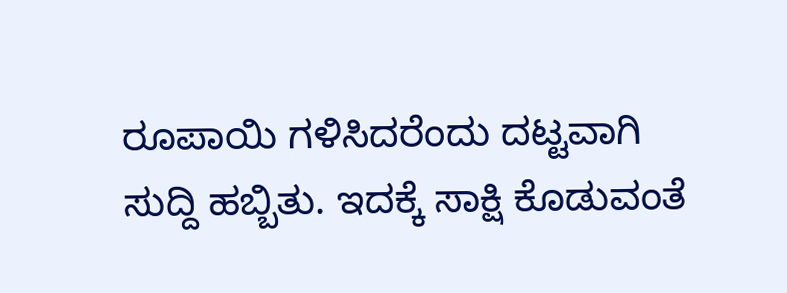ರೂಪಾಯಿ ಗಳಿಸಿದರೆಂದು ದಟ್ಟವಾಗಿ ಸುದ್ದಿ ಹಬ್ಬಿತು. ಇದಕ್ಕೆ ಸಾಕ್ಷಿ ಕೊಡುವಂತೆ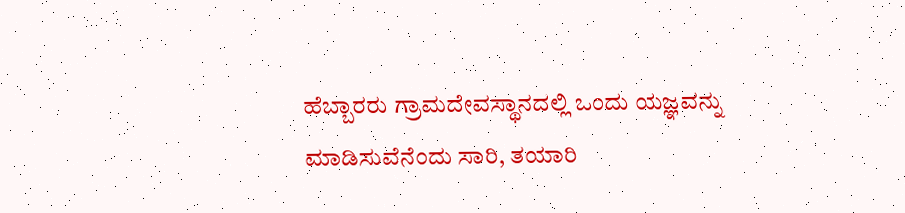ಹೆಬ್ಬಾರರು ಗ್ರಾಮದೇವಸ್ಥಾನದಲ್ಲಿ ಒಂದು ಯಜ್ಞವನ್ನು ಮಾಡಿಸುವೆನೆಂದು ಸಾರಿ, ತಯಾರಿ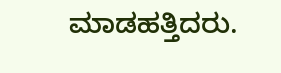ಮಾಡಹತ್ತಿದರು.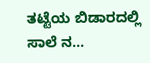ತಟ್ಟೆಯ ಬಿಡಾರದಲ್ಲಿ ಸಾಲೆ ನ...